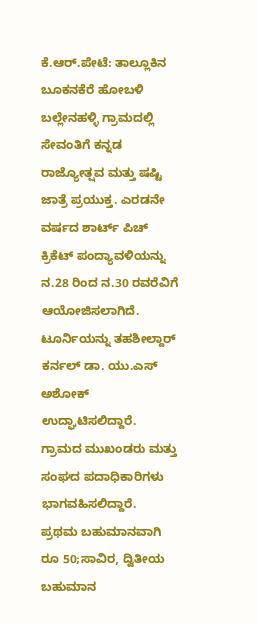ಕೆ.ಆರ್.ಪೇಟೆ: ತಾಲ್ಲೂಕಿನ ಬೂಕನಕೆರೆ ಹೋಬಳಿ ಬಲ್ಲೇನಹಳ್ಳಿ ಗ್ರಾಮದಲ್ಲಿ ಸೇವಂತಿಗೆ ಕನ್ನಡ ರಾಜ್ಯೋತ್ಷವ ಮತ್ತು ಷಷ್ಟಿ ಜಾತ್ರೆ ಪ್ರಯುಕ್ತ. ಎರಡನೇ ವರ್ಷದ ಶಾರ್ಟ್ ಪಿಚ್ ಕ್ರಿಕೆಟ್ ಪಂದ್ಯಾವಳಿಯನ್ನು ನ.28 ರಿಂದ ನ.30 ರವರೆವಿಗೆ ಆಯೋಜಿಸಲಾಗಿದೆ.
ಟೂರ್ನಿಯನ್ನು ತಹಶೀಲ್ದಾರ್ ಕರ್ನಲ್ ಡಾ. ಯು.ಎಸ್ ಅಶೋಕ್ ಉದ್ಘಾಟಿಸಲಿದ್ದಾರೆ. ಗ್ರಾಮದ ಮುಖಂಡರು ಮತ್ತು ಸಂಘದ ಪದಾಧಿಕಾರಿಗಳು ಭಾಗವಹಿಸಲಿದ್ದಾರೆ.
ಪ್ರಥಮ ಬಹುಮಾನವಾಗಿ ರೂ 50;ಸಾವಿರ, ದ್ವಿತೀಯ ಬಹುಮಾನ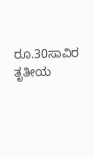ರೂ.30ಸಾವಿರ ತೃತೀಯ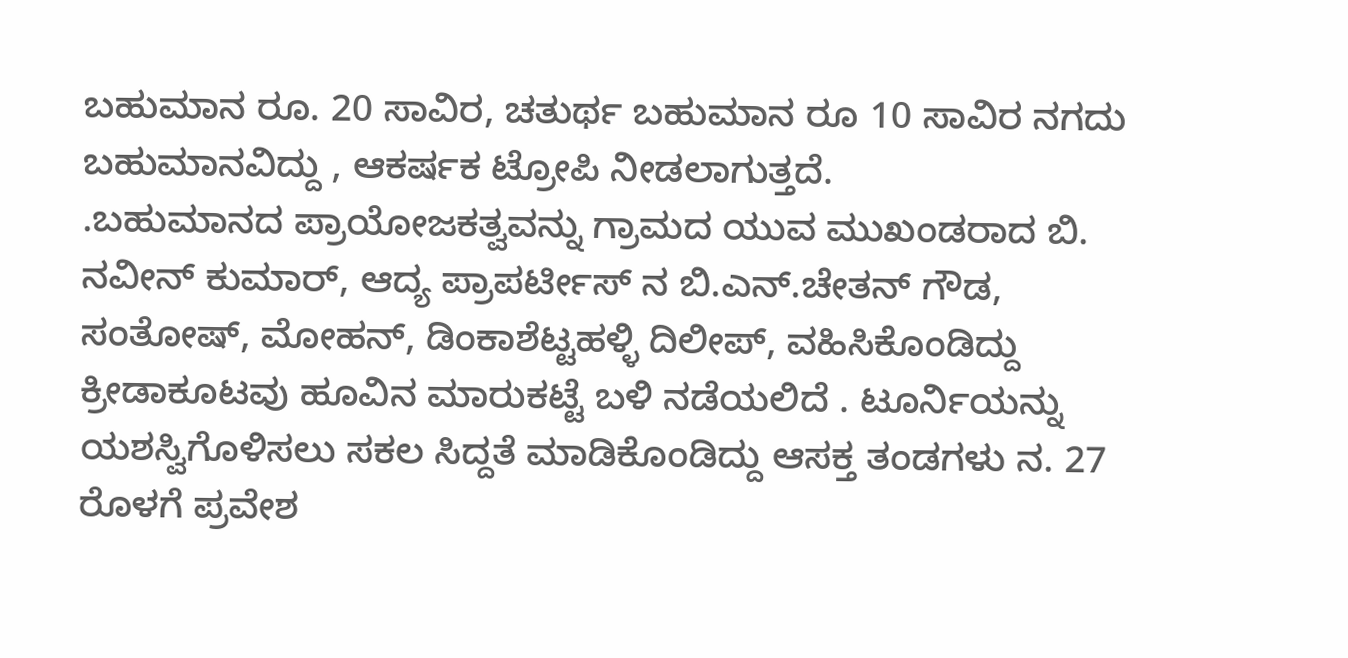ಬಹುಮಾನ ರೂ. 20 ಸಾವಿರ, ಚತುರ್ಥ ಬಹುಮಾನ ರೂ 10 ಸಾವಿರ ನಗದು ಬಹುಮಾನವಿದ್ದು , ಆಕರ್ಷಕ ಟ್ರೋಪಿ ನೀಡಲಾಗುತ್ತದೆ.
.ಬಹುಮಾನದ ಪ್ರಾಯೋಜಕತ್ವವನ್ನು ಗ್ರಾಮದ ಯುವ ಮುಖಂಡರಾದ ಬಿ. ನವೀನ್ ಕುಮಾರ್, ಆದ್ಯ ಪ್ರಾಪರ್ಟೀಸ್ ನ ಬಿ.ಎನ್.ಚೇತನ್ ಗೌಡ, ಸಂತೋಷ್, ಮೋಹನ್, ಡಿಂಕಾಶೆಟ್ಟಹಳ್ಳಿ ದಿಲೀಪ್, ವಹಿಸಿಕೊಂಡಿದ್ದು ಕ್ರೀಡಾಕೂಟವು ಹೂವಿನ ಮಾರುಕಟ್ಟೆ ಬಳಿ ನಡೆಯಲಿದೆ . ಟೂರ್ನಿಯನ್ನು ಯಶಸ್ವಿಗೊಳಿಸಲು ಸಕಲ ಸಿದ್ದತೆ ಮಾಡಿಕೊಂಡಿದ್ದು ಆಸಕ್ತ ತಂಡಗಳು ನ. 27 ರೊಳಗೆ ಪ್ರವೇಶ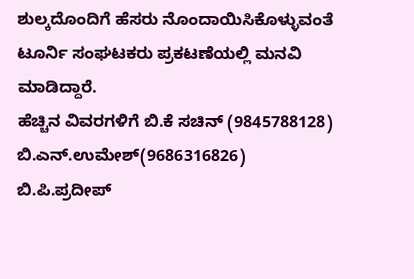ಶುಲ್ಕದೊಂದಿಗೆ ಹೆಸರು ನೊಂದಾಯಿಸಿಕೊಳ್ಳುವಂತೆ ಟೂರ್ನಿ ಸಂಘಟಕರು ಪ್ರಕಟಣೆಯಲ್ಲಿ ಮನವಿ ಮಾಡಿದ್ದಾರೆ.
ಹೆಚ್ಚಿನ ವಿವರಗಳಿಗೆ ಬಿ.ಕೆ ಸಚಿನ್ (9845788128) ಬಿ.ಎನ್.ಉಮೇಶ್(9686316826)
ಬಿ.ಪಿ.ಪ್ರದೀಪ್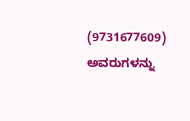(9731677609) ಅವರುಗಳನ್ನು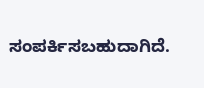ಸಂಪರ್ಕಿಸಬಹುದಾಗಿದೆ.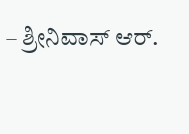– ಶ್ರೀನಿವಾಸ್ ಆರ್.